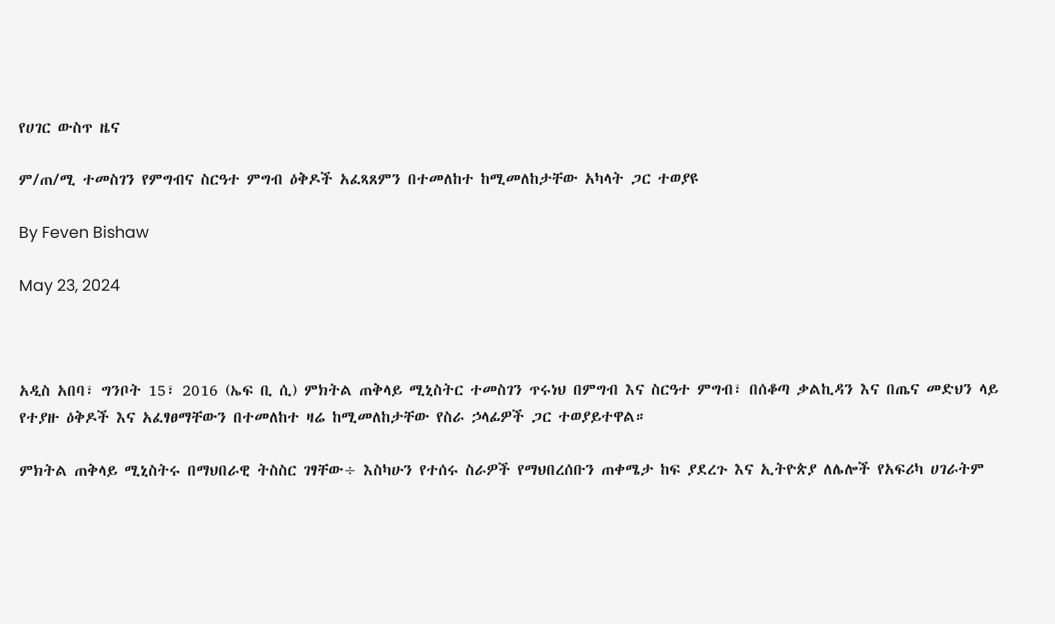የሀገር ውስጥ ዜና

ም/ጠ/ሚ ተመስገን የምግብና ስርዓተ ምግብ ዕቅዶች አፈጻጸምን በተመለከተ ከሚመለከታቸው አካላት ጋር ተወያዩ

By Feven Bishaw

May 23, 2024



አዲስ አበባ፣ ግንቦት 15፣ 2016 (ኤፍ ቢ ሲ) ምክትል ጠቅላይ ሚኒስትር ተመስገን ጥሩነህ በምግብ እና ስርዓተ ምግብ፣ በሰቆጣ ቃልኪዳን እና በጤና መድህን ላይ የተያዙ ዕቅዶች እና አፈፃፀማቸውን በተመለከተ ዛሬ ከሚመለከታቸው የስራ ኃላፊዎች ጋር ተወያይተዋል።

ምክትል ጠቅላይ ሚኒስትሩ በማህበራዊ ትስስር ገፃቸው÷ እስካሁን የተሰሩ ስራዎች የማህበረሰቡን ጠቀሜታ ከፍ ያደረጉ እና ኢትዮጵያ ለሌሎች የአፍሪካ ሀገራትም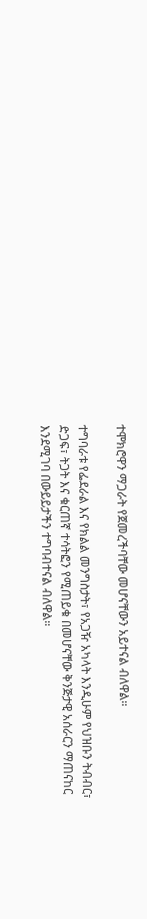ተሞክሮዋን ማጋራት የጀመረችባቸው መሆናቸውን አይተናል ብለዋል።

ተግባራቱ የፌደራል እና የክልል መንግስታት፣ የአጋዥ አካላት እንዲሁም የህዝቡን ትብብር፣ ድጋፍ፣ ትጋት እና ቁርጠኛ ተሳትፎን የሚጠይቁ በመሆናቸው ቅንጅታዊ አሰራርን ማጠናከር እንደሚገባ በውይይታችን ተግባብተናል ብለዋል።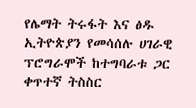የሌማት ትሩፋት እና ፅዱ ኢትዮጵያን የመሳሰሉ ሀገራዊ ፕሮግራሞች ከተግባራቱ ጋር ቀጥተኛ ትስስር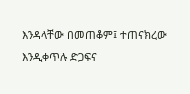እንዳላቸው በመጠቆም፤ ተጠናክረው እንዲቀጥሉ ድጋፍና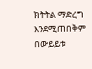ክትትል ማድረግ እንደሚጠበቅም በውይይቱ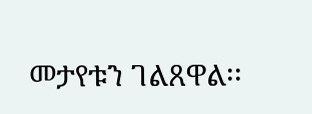መታየቱን ገልጸዋል፡፡